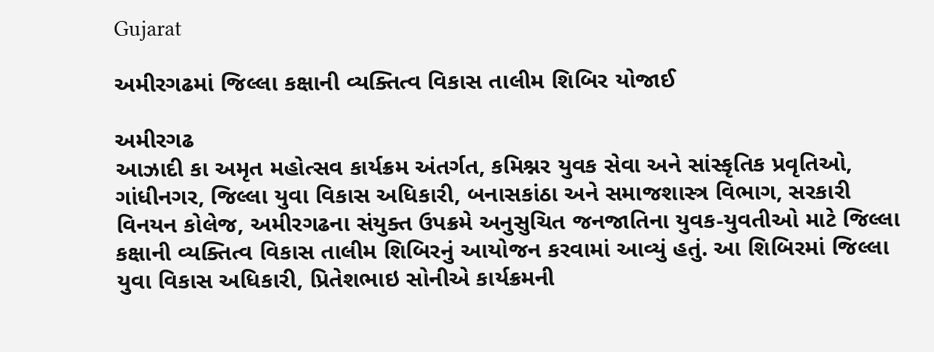Gujarat

અમીરગઢમાં જિલ્લા કક્ષાની વ્યક્તિત્વ વિકાસ તાલીમ શિબિર યોજાઈ

અમીરગઢ
આઝાદી કા અમૃત મહોત્સવ કાર્યક્રમ અંતર્ગત, કમિશ્નર યુવક સેવા અને સાંસ્કૃતિક પ્રવૃતિઓ, ગાંધીનગર, જિલ્લા યુવા વિકાસ અધિકારી, બનાસકાંઠા અને સમાજશાસ્ત્ર વિભાગ, સરકારી વિનયન કોલેજ, અમીરગઢના સંયુક્ત ઉપક્રમે અનુસુચિત જનજાતિના યુવક-યુવતીઓ માટે જિલ્લા કક્ષાની વ્યક્તિત્વ વિકાસ તાલીમ શિબિરનું આયોજન કરવામાં આવ્યું હતું. આ શિબિરમાં જિલ્લા યુવા વિકાસ અધિકારી, પ્રિતેશભાઇ સોનીએ કાર્યક્રમની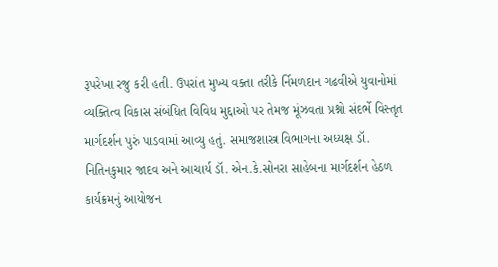રૂપરેખા રજુ કરી હતી. ઉપરાંત મુખ્ય વક્તા તરીકે ર્નિમળદાન ગઢવીએ યુવાનોમાં વ્યક્તિત્વ વિકાસ સંબંધિત વિવિધ મુદ્દાઓ પર તેમજ મૂંઝવતા પ્રશ્નો સંદર્ભે વિસ્તૃત માર્ગદર્શન પુરું પાડવામાં આવ્યુ હતું. સમાજશાસ્ત્ર વિભાગના અધ્યક્ષ ડૉ. નિતિનકુમાર જાદવ અને આચાર્ય ડૉ. એન.કે.સોનરા સાહેબના માર્ગદર્શન હેઠળ કાર્યક્રમનું આયોજન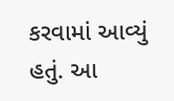કરવામાં આવ્યું હતું. આ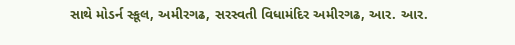સાથે મોડર્ન સ્કૂલ, અમીરગઢ, સરસ્વતી વિધામંદિર અમીરગઢ, આર. આર.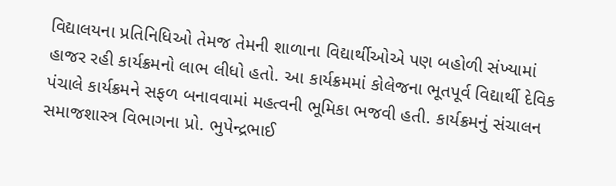વિદ્યાલયના પ્રતિનિધિઓ તેમજ તેમની શાળાના વિદ્યાર્થીઓએ પણ બહોળી સંખ્યામાં હાજર રહી કાર્યક્રમનો લાભ લીધો હતો. આ કાર્યક્રમમાં કોલેજના ભૂતપૂર્વ વિદ્યાર્થી દેવિક પંચાલે કાર્યક્રમને સફળ બનાવવામાં મહત્વની ભૂમિકા ભજવી હતી. કાર્યક્રમનું સંચાલન સમાજશાસ્ત્ર વિભાગના પ્રો. ભુપેન્દ્રભાઈ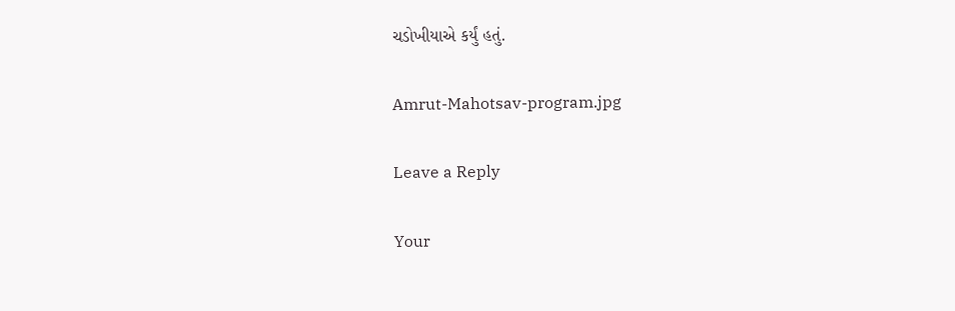ચડોખીયાએ કર્યું હતું.

Amrut-Mahotsav-program.jpg

Leave a Reply

Your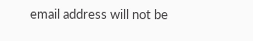email address will not be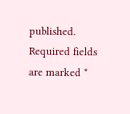published. Required fields are marked *